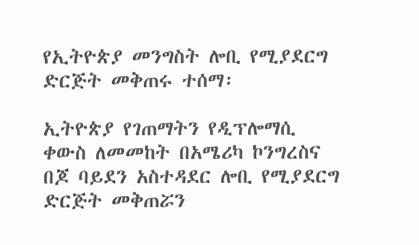የኢትዮጵያ መንግስት ሎቢ የሚያደርግ ድርጅት መቅጠሩ ተሰማ፡

ኢትዮጵያ የገጠማትን የዲፕሎማሲ ቀውስ ለመመከት በአሜሪካ ኮንግረስና በጆ ባይደን አስተዳደር ሎቢ የሚያደርግ ድርጅት መቅጠሯን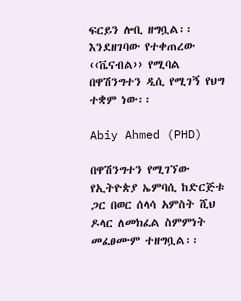ፍርይን ሎቢ ዘግቧል፡፡ እንደዘገባው የተቀጠረው ‹‹ቬናብል›› የሚባል በዋሽንግተን ዲሲ የሚገኝ የህግ ተቋም ነው፡፡

Abiy Ahmed (PHD)

በዋሽንግተን የሚገኘው የኢትዮጵያ ኤምባሲ ከድርጅቱ ጋር በወር ሰላሳ አምስት ሺህ ዶላር ለመክፈል ስምምነት መፈፀሙም ተዘግቧል፡፡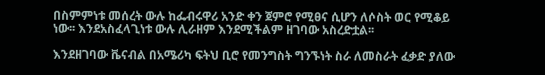በስምምነቱ መሰረት ውሉ ከፌብሩዋሪ አንድ ቀን ጀምሮ የሚፀና ሲሆን ለሶስት ወር የሚቆይ ነው፡፡ እንደአስፈላጊነቱ ውሉ ሊራዘም እንደሚችልም ዘገባው አስረድቷል፡፡

እንደዘገባው ቬናብል በአሜሪካ ፍትህ ቢሮ የመንግስት ግንኙነት ስራ ለመስራት ፈቃድ ያለው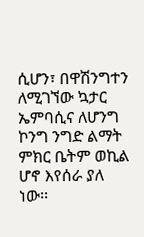ሲሆን፣ በዋሽንግተን ለሚገኘው ኳታር ኤምባሲና ለሆንግ ኮንግ ንግድ ልማት ምክር ቤትም ወኪል ሆኖ እየሰራ ያለ ነው፡፡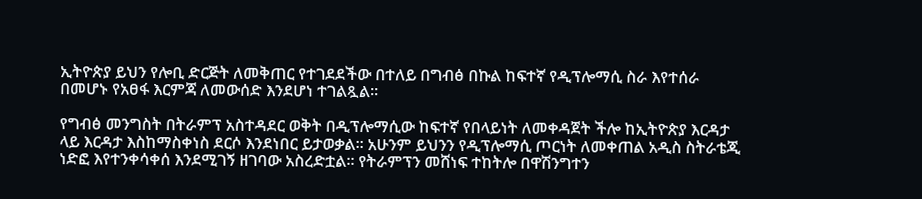ኢትዮጵያ ይህን የሎቢ ድርጅት ለመቅጠር የተገደደችው በተለይ በግብፅ በኩል ከፍተኛ የዲፕሎማሲ ስራ እየተሰራ በመሆኑ የአፀፋ እርምጃ ለመውሰድ እንደሆነ ተገልጿል፡፡

የግብፅ መንግስት በትራምፕ አስተዳደር ወቅት በዲፕሎማሲው ከፍተኛ የበላይነት ለመቀዳጀት ችሎ ከኢትዮጵያ እርዳታ ላይ እርዳታ እስከማስቀነስ ደርሶ እንደነበር ይታወቃል፡፡ አሁንም ይህንን የዲፕሎማሲ ጦርነት ለመቀጠል አዲስ ስትራቴጂ ነድፎ እየተንቀሳቀሰ እንደሚገኝ ዘገባው አስረድቷል፡፡ የትራምፕን መሸነፍ ተከትሎ በዋሽንግተን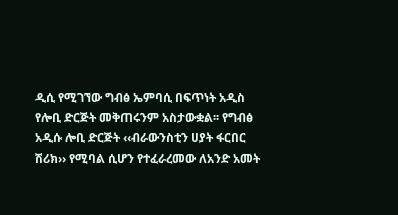ዲሲ የሚገኘው ግብፅ ኤምባሲ በፍጥነት አዲስ የሎቢ ድርጅት መቅጠሩንም አስታውቋል፡፡ የግብፅ አዲሱ ሎቢ ድርጅት ‹‹ብራውንስቲን ሀያት ፋርበር ሽሪክ›› የሚባል ሲሆን የተፈራረመው ለአንድ አመት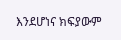እንደሆነና ክፍያውም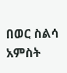በወር ስልሳ አምስት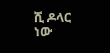ሺ ዶላር ነው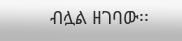ብሏል ዘገባው፡፡